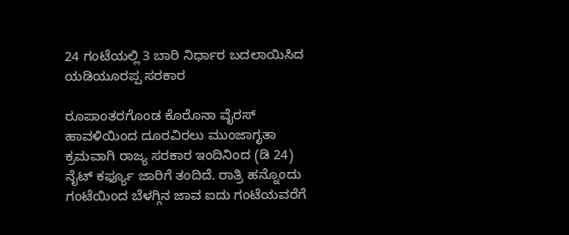24 ಗಂಟೆಯಲ್ಲಿ 3 ಬಾರಿ ನಿರ್ಧಾರ ಬದಲಾಯಿಸಿದ ಯಡಿಯೂರಪ್ಪ ಸರಕಾರ

ರೂಪಾಂತರಗೊಂಡ ಕೊರೊನಾ ವೈರಸ್ ಹಾವಳಿಯಿಂದ ದೂರವಿರಲು ಮುಂಜಾಗೃತಾ ಕ್ರಮವಾಗಿ ರಾಜ್ಯ ಸರಕಾರ ಇಂದಿನಿಂದ (ಡಿ 24) ನೈಟ್ ಕರ್ಫ್ಯೂ ಜಾರಿಗೆ ತಂದಿದೆ. ರಾತ್ರಿ ಹನ್ನೊಂದು ಗಂಟೆಯಿಂದ ಬೆಳಗ್ಗಿನ ಜಾವ ಐದು ಗಂಟೆಯವರೆಗೆ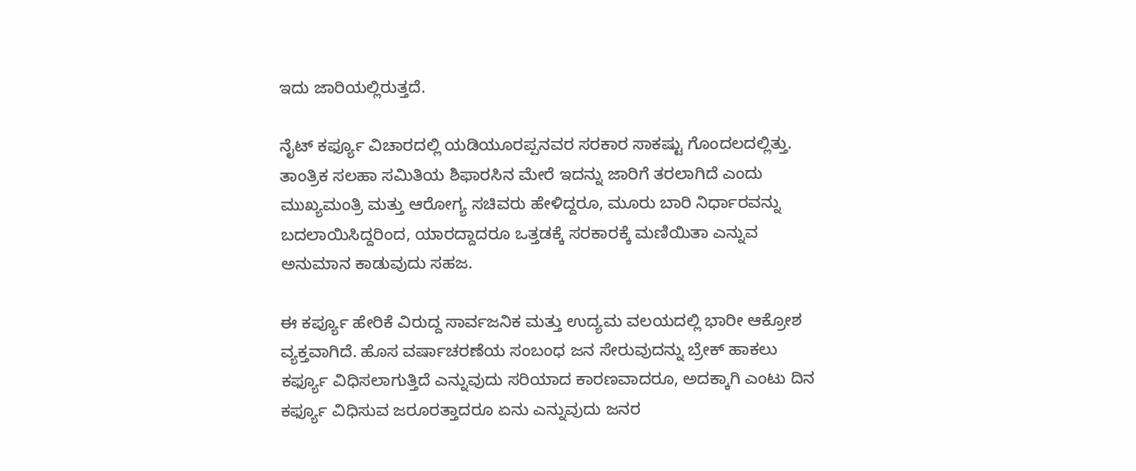ಇದು ಜಾರಿಯಲ್ಲಿರುತ್ತದೆ.

ನೈಟ್ ಕರ್ಫ್ಯೂ ವಿಚಾರದಲ್ಲಿ ಯಡಿಯೂರಪ್ಪನವರ ಸರಕಾರ ಸಾಕಷ್ಟು ಗೊಂದಲದಲ್ಲಿತ್ತು. ತಾಂತ್ರಿಕ ಸಲಹಾ ಸಮಿತಿಯ ಶಿಫಾರಸಿನ ಮೇರೆ ಇದನ್ನು ಜಾರಿಗೆ ತರಲಾಗಿದೆ ಎಂದು ಮುಖ್ಯಮಂತ್ರಿ ಮತ್ತು ಆರೋಗ್ಯ ಸಚಿವರು ಹೇಳಿದ್ದರೂ, ಮೂರು ಬಾರಿ ನಿರ್ಧಾರವನ್ನು ಬದಲಾಯಿಸಿದ್ದರಿಂದ, ಯಾರದ್ದಾದರೂ ಒತ್ತಡಕ್ಕೆ ಸರಕಾರಕ್ಕೆ ಮಣಿಯಿತಾ ಎನ್ನುವ ಅನುಮಾನ ಕಾಡುವುದು ಸಹಜ.

ಈ ಕರ್ಪ್ಯೂ ಹೇರಿಕೆ ವಿರುದ್ದ ಸಾರ್ವಜನಿಕ ಮತ್ತು ಉದ್ಯಮ ವಲಯದಲ್ಲಿ ಭಾರೀ ಆಕ್ರೋಶ ವ್ಯಕ್ತವಾಗಿದೆ. ಹೊಸ ವರ್ಷಾಚರಣೆಯ ಸಂಬಂಧ ಜನ ಸೇರುವುದನ್ನು ಬ್ರೇಕ್ ಹಾಕಲು ಕರ್ಫ್ಯೂ ವಿಧಿಸಲಾಗುತ್ತಿದೆ ಎನ್ನುವುದು ಸರಿಯಾದ ಕಾರಣವಾದರೂ, ಅದಕ್ಕಾಗಿ ಎಂಟು ದಿನ ಕರ್ಫ್ಯೂ ವಿಧಿಸುವ ಜರೂರತ್ತಾದರೂ ಏನು ಎನ್ನುವುದು ಜನರ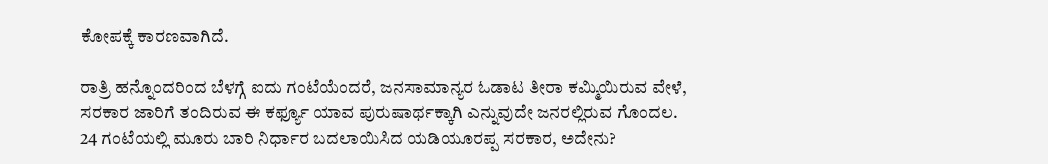ಕೋಪಕ್ಕೆ ಕಾರಣವಾಗಿದೆ.

ರಾತ್ರಿ ಹನ್ನೊಂದರಿಂದ ಬೆಳಗ್ಗೆ ಐದು ಗಂಟೆಯೆಂದರೆ, ಜನಸಾಮಾನ್ಯರ ಓಡಾಟ ತೀರಾ ಕಮ್ಮಿಯಿರುವ ವೇಳೆ, ಸರಕಾರ ಜಾರಿಗೆ ತಂದಿರುವ ಈ ಕರ್ಫ್ಯೂ ಯಾವ ಪುರುಷಾರ್ಥಕ್ಕಾಗಿ ಎನ್ನುವುದೇ ಜನರಲ್ಲಿರುವ ಗೊಂದಲ. 24 ಗಂಟೆಯಲ್ಲಿ ಮೂರು ಬಾರಿ ನಿರ್ಧಾರ ಬದಲಾಯಿಸಿದ ಯಡಿಯೂರಪ್ಪ ಸರಕಾರ, ಅದೇನು?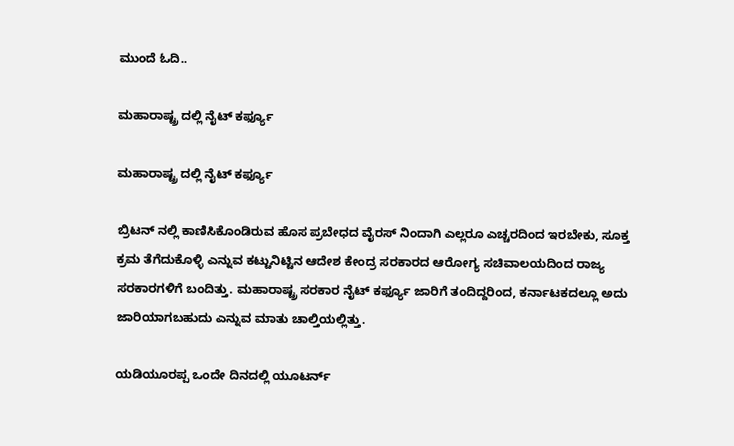ಮುಂದೆ ಓದಿ..

ಮಹಾರಾಷ್ಟ್ರ ದಲ್ಲಿ ನೈಟ್ ಕರ್ಫ್ಯೂ

ಮಹಾರಾಷ್ಟ್ರ ದಲ್ಲಿ ನೈಟ್ ಕರ್ಫ್ಯೂ

ಬ್ರಿಟನ್ ನಲ್ಲಿ ಕಾಣಿಸಿಕೊಂಡಿರುವ ಹೊಸ ಪ್ರಬೇಧದ ವೈರಸ್ ನಿಂದಾಗಿ ಎಲ್ಲರೂ ಎಚ್ಚರದಿಂದ ಇರಬೇಕು, ಸೂಕ್ತ ಕ್ರಮ ತೆಗೆದುಕೊಳ್ಳಿ ಎನ್ನುವ ಕಟ್ಟುನಿಟ್ಟಿನ ಆದೇಶ ಕೇಂದ್ರ ಸರಕಾರದ ಆರೋಗ್ಯ ಸಚಿವಾಲಯದಿಂದ ರಾಜ್ಯ ಸರಕಾರಗಳಿಗೆ ಬಂದಿತ್ತು. ಮಹಾರಾಷ್ಟ್ರ ಸರಕಾರ ನೈಟ್ ಕರ್ಫ್ಯೂ ಜಾರಿಗೆ ತಂದಿದ್ದರಿಂದ, ಕರ್ನಾಟಕದಲ್ಲೂ ಅದು ಜಾರಿಯಾಗಬಹುದು ಎನ್ನುವ ಮಾತು ಚಾಲ್ತಿಯಲ್ಲಿತ್ತು.

ಯಡಿಯೂರಪ್ಪ ಒಂದೇ ದಿನದಲ್ಲಿ ಯೂಟರ್ನ್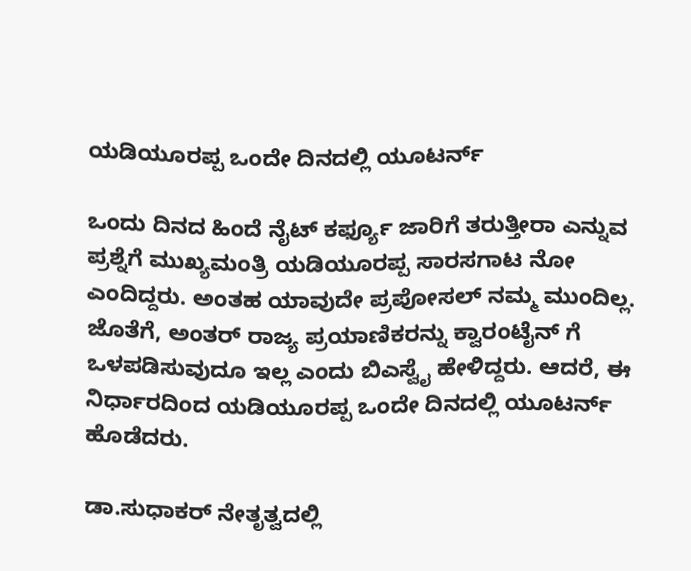ಯಡಿಯೂರಪ್ಪ ಒಂದೇ ದಿನದಲ್ಲಿ ಯೂಟರ್ನ್

ಒಂದು ದಿನದ ಹಿಂದೆ ನೈಟ್ ಕರ್ಫ್ಯೂ ಜಾರಿಗೆ ತರುತ್ತೀರಾ ಎನ್ನುವ ಪ್ರಶ್ನೆಗೆ ಮುಖ್ಯಮಂತ್ರಿ ಯಡಿಯೂರಪ್ಪ ಸಾರಸಗಾಟ ನೋ ಎಂದಿದ್ದರು. ಅಂತಹ ಯಾವುದೇ ಪ್ರಪೋಸಲ್ ನಮ್ಮ ಮುಂದಿಲ್ಲ. ಜೊತೆಗೆ, ಅಂತರ್ ರಾಜ್ಯ ಪ್ರಯಾಣಿಕರನ್ನು ಕ್ವಾರಂಟೈನ್ ಗೆ ಒಳಪಡಿಸುವುದೂ ಇಲ್ಲ ಎಂದು ಬಿಎಸ್ವೈ ಹೇಳಿದ್ದರು. ಆದರೆ, ಈ ನಿರ್ಧಾರದಿಂದ ಯಡಿಯೂರಪ್ಪ ಒಂದೇ ದಿನದಲ್ಲಿ ಯೂಟರ್ನ್ ಹೊಡೆದರು.

ಡಾ.ಸುಧಾಕರ್ ನೇತೃತ್ವದಲ್ಲಿ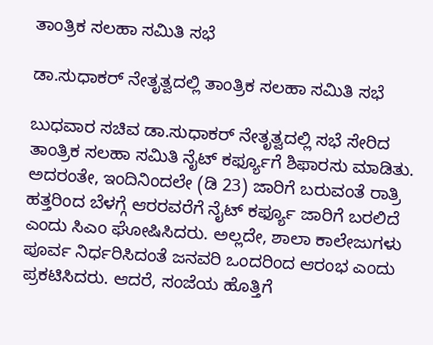ತಾಂತ್ರಿಕ ಸಲಹಾ ಸಮಿತಿ ಸಭೆ

ಡಾ.ಸುಧಾಕರ್ ನೇತೃತ್ವದಲ್ಲಿ ತಾಂತ್ರಿಕ ಸಲಹಾ ಸಮಿತಿ ಸಭೆ

ಬುಧವಾರ ಸಚಿವ ಡಾ.ಸುಧಾಕರ್ ನೇತೃತ್ವದಲ್ಲಿ ಸಭೆ ಸೇರಿದ ತಾಂತ್ರಿಕ ಸಲಹಾ ಸಮಿತಿ ನೈಟ್ ಕರ್ಫ್ಯೂಗೆ ಶಿಫಾರಸು ಮಾಡಿತು. ಅದರಂತೇ, ಇಂದಿನಿಂದಲೇ (ಡಿ 23) ಜಾರಿಗೆ ಬರುವಂತೆ ರಾತ್ರಿ ಹತ್ತರಿಂದ ಬೆಳಗ್ಗೆ ಆರರವರೆಗೆ ನೈಟ್ ಕರ್ಫ್ಯೂ ಜಾರಿಗೆ ಬರಲಿದೆ ಎಂದು ಸಿಎಂ ಘೋಷಿಸಿದರು. ಅಲ್ಲದೇ, ಶಾಲಾ ಕಾಲೇಜುಗಳು ಪೂರ್ವ ನಿರ್ಧರಿಸಿದಂತೆ ಜನವರಿ ಒಂದರಿಂದ ಆರಂಭ ಎಂದು ಪ್ರಕಟಿಸಿದರು. ಆದರೆ, ಸಂಜೆಯ ಹೊತ್ತಿಗೆ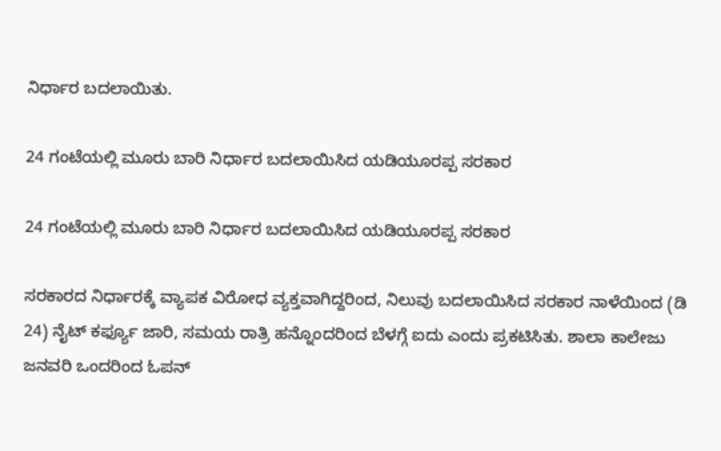ನಿರ್ಧಾರ ಬದಲಾಯಿತು.

24 ಗಂಟೆಯಲ್ಲಿ ಮೂರು ಬಾರಿ ನಿರ್ಧಾರ ಬದಲಾಯಿಸಿದ ಯಡಿಯೂರಪ್ಪ ಸರಕಾರ

24 ಗಂಟೆಯಲ್ಲಿ ಮೂರು ಬಾರಿ ನಿರ್ಧಾರ ಬದಲಾಯಿಸಿದ ಯಡಿಯೂರಪ್ಪ ಸರಕಾರ

ಸರಕಾರದ ನಿರ್ಧಾರಕ್ಕೆ ವ್ಯಾಪಕ ವಿರೋಧ ವ್ಯಕ್ತವಾಗಿದ್ದರಿಂದ, ನಿಲುವು ಬದಲಾಯಿಸಿದ ಸರಕಾರ ನಾಳೆಯಿಂದ (ಡಿ 24) ನೈಟ್ ಕರ್ಫ್ಯೂ ಜಾರಿ, ಸಮಯ ರಾತ್ರಿ ಹನ್ನೊಂದರಿಂದ ಬೆಳಗ್ಗೆ ಐದು ಎಂದು ಪ್ರಕಟಿಸಿತು. ಶಾಲಾ ಕಾಲೇಜು ಜನವರಿ ಒಂದರಿಂದ ಓಪನ್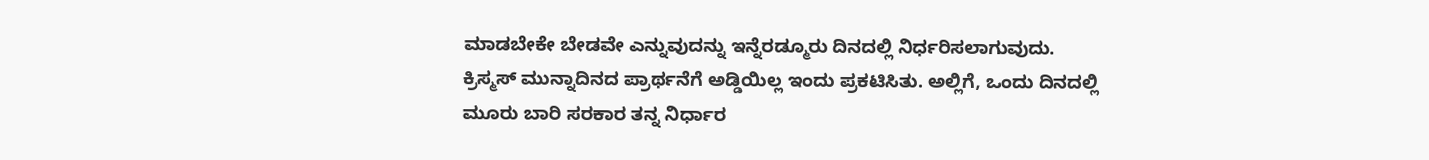ಮಾಡಬೇಕೇ ಬೇಡವೇ ಎನ್ನುವುದನ್ನು ಇನ್ನೆರಡ್ಮೂರು ದಿನದಲ್ಲಿ ನಿರ್ಧರಿಸಲಾಗುವುದು. ಕ್ರಿಸ್ಮಸ್ ಮುನ್ನಾದಿನದ ಪ್ರಾರ್ಥನೆಗೆ ಅಡ್ಡಿಯಿಲ್ಲ ಇಂದು ಪ್ರಕಟಿಸಿತು. ಅಲ್ಲಿಗೆ, ಒಂದು ದಿನದಲ್ಲಿ ಮೂರು ಬಾರಿ ಸರಕಾರ ತನ್ನ ನಿರ್ಧಾರ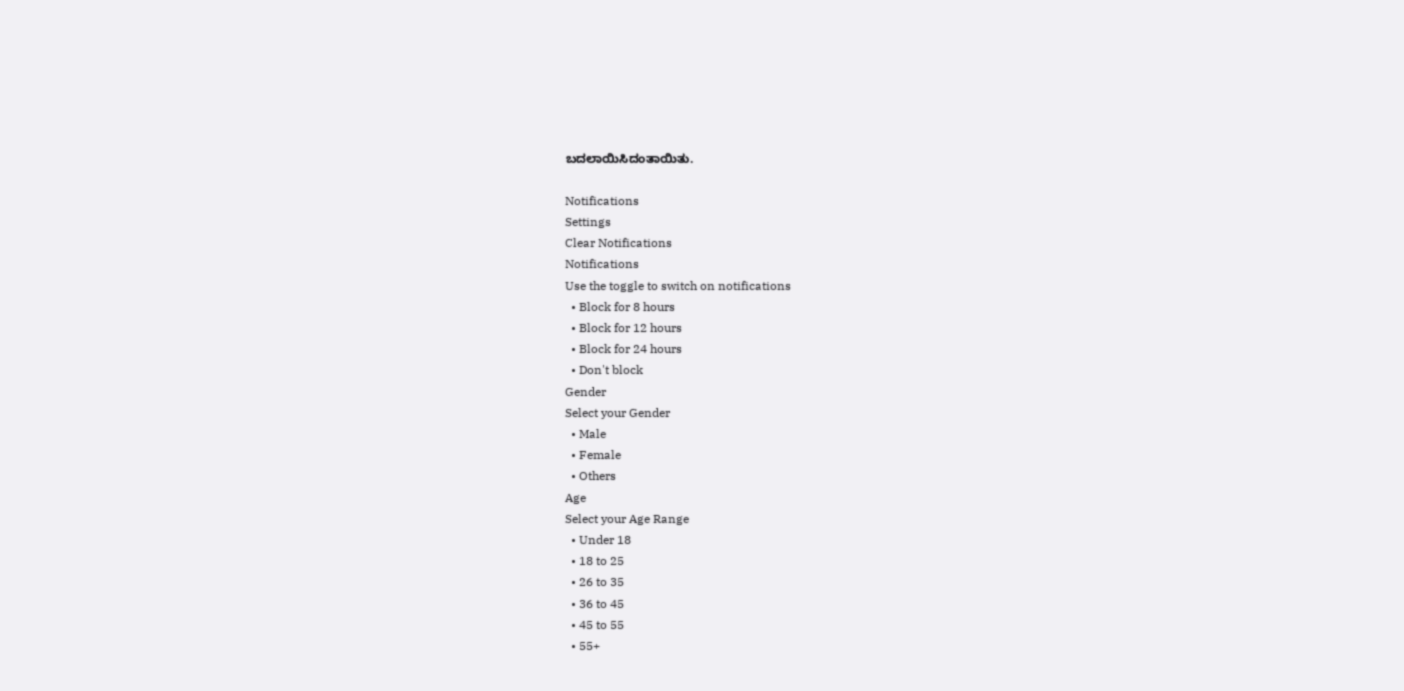ಬದಲಾಯಿಸಿದಂತಾಯಿತು.

Notifications
Settings
Clear Notifications
Notifications
Use the toggle to switch on notifications
  • Block for 8 hours
  • Block for 12 hours
  • Block for 24 hours
  • Don't block
Gender
Select your Gender
  • Male
  • Female
  • Others
Age
Select your Age Range
  • Under 18
  • 18 to 25
  • 26 to 35
  • 36 to 45
  • 45 to 55
  • 55+